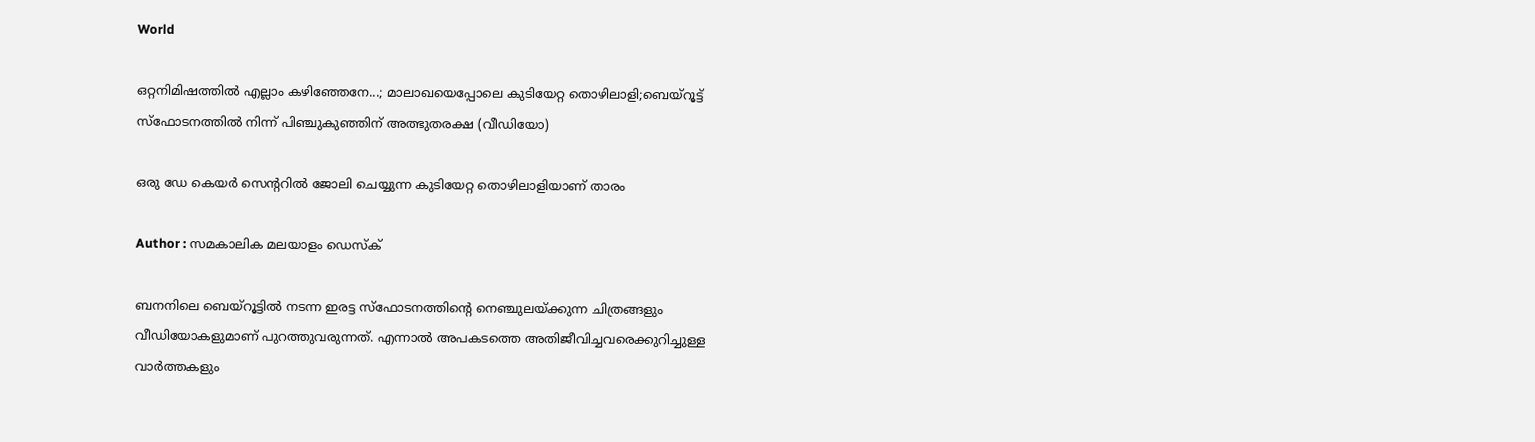World

ഒറ്റനിമിഷത്തില്‍ എല്ലാം കഴിഞ്ഞേനേ...; മാലാഖയെപ്പോലെ കുടിയേറ്റ തൊഴിലാളി;ബെയ്‌റൂട്ട് സ്‌ഫോടനത്തില്‍ നിന്ന് പിഞ്ചുകുഞ്ഞിന് അത്ഭുതരക്ഷ (വീഡിയോ)

ഒരു ഡേ കെയര്‍ സെന്ററില്‍ ജോലി ചെയ്യുന്ന കുടിയേറ്റ തൊഴിലാളിയാണ് താരം

Author : സമകാലിക മലയാളം ഡെസ്ക്

ബനനിലെ ബെയ്‌റൂട്ടില്‍ നടന്ന ഇരട്ട സ്‌ഫോടനത്തിന്റെ നെഞ്ചുലയ്ക്കുന്ന ചിത്രങ്ങളും വീഡിയോകളുമാണ് പുറത്തുവരുന്നത്. എന്നാല്‍ അപകടത്തെ അതിജീവിച്ചവരെക്കുറിച്ചുള്ള വാര്‍ത്തകളും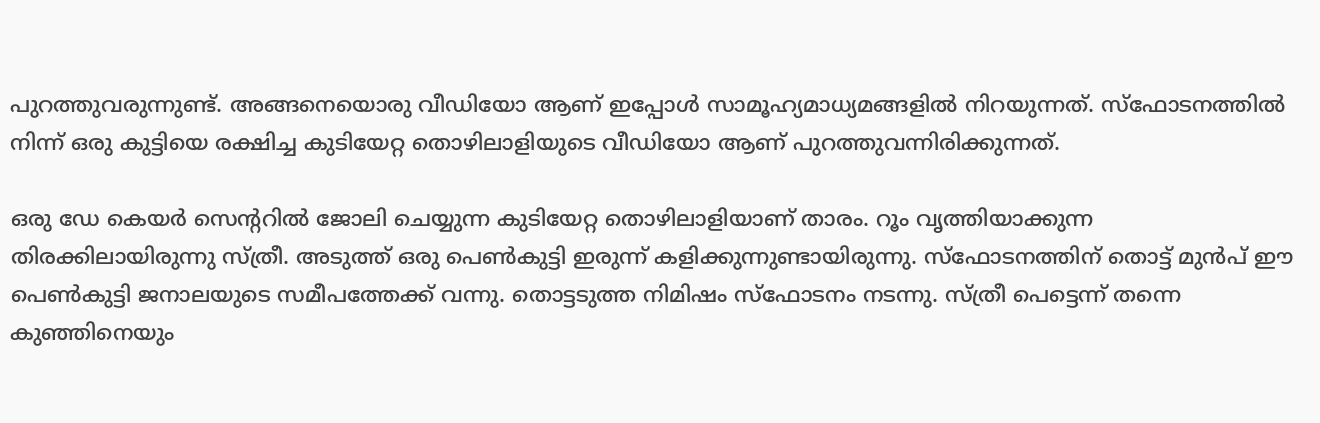പുറത്തുവരുന്നുണ്ട്. അങ്ങനെയൊരു വീഡിയോ ആണ് ഇപ്പോള്‍ സാമൂഹ്യമാധ്യമങ്ങളില്‍ നിറയുന്നത്. സ്‌ഫോടനത്തില്‍ നിന്ന് ഒരു കുട്ടിയെ രക്ഷിച്ച കുടിയേറ്റ തൊഴിലാളിയുടെ വീഡിയോ ആണ് പുറത്തുവന്നിരിക്കുന്നത്.

ഒരു ഡേ കെയര്‍ സെന്ററില്‍ ജോലി ചെയ്യുന്ന കുടിയേറ്റ തൊഴിലാളിയാണ് താരം. റൂം വൃത്തിയാക്കുന്ന തിരക്കിലായിരുന്നു സ്ത്രീ. അടുത്ത് ഒരു പെണ്‍കുട്ടി ഇരുന്ന് കളിക്കുന്നുണ്ടായിരുന്നു. സ്‌ഫോടനത്തിന് തൊട്ട് മുന്‍പ് ഈ പെണ്‍കുട്ടി ജനാലയുടെ സമീപത്തേക്ക് വന്നു. തൊട്ടടുത്ത നിമിഷം സ്‌ഫോടനം നടന്നു. സ്ത്രീ പെട്ടെന്ന് തന്നെ കുഞ്ഞിനെയും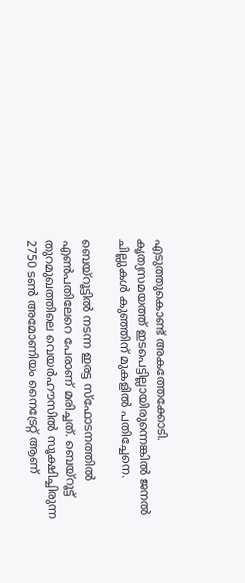എടുത്തുകൊണ്ട് അകത്തേക്കോടി. കൃത്യസമയത്ത് ഇടപെട്ടില്ലായിരുന്നെങ്കില്‍ ജനല്‍ ചില്ലുകള്‍ കുഞ്ഞിന് മുകളില്‍ പതിച്ചേനെ.

ബെയ്‌റൂട്ടില്‍ നടന്ന ഇരട്ട സ്‌ഫോടനത്തില്‍ എണ്‍പതിലേറെ പേരാണ് മരിച്ചത്. ബെയ്‌റൂട്ട് തുറമുഖത്തിലെ വെയര്‍ഹൗസില്‍ സൂക്ഷിച്ചിരുന്ന 2750 ടണ്‍ അമോണിയം നൈട്രേറ്റ് ആണ്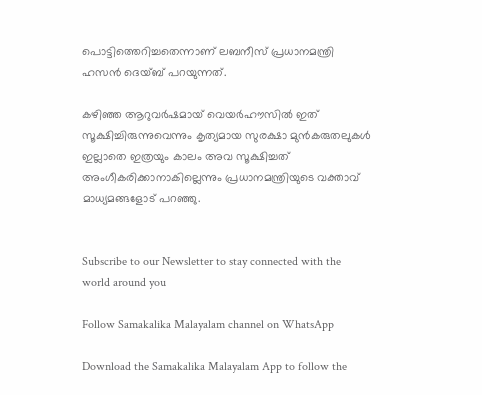പൊട്ടിത്തെറിച്ചതെന്നാണ് ലബനീസ് പ്രധാനമന്ത്രി ഹസന്‍ ദെയ്ബ് പറയുന്നത്.

കഴിഞ്ഞ ആറുവര്‍ഷമായ് വെയര്‍ഹൗസില്‍ ഇത് സൂക്ഷിച്ചിരുന്നുവെന്നും കൃത്യമായ സുരക്ഷാ മുന്‍കരുതലുകള്‍ ഇല്ലാതെ ഇത്രയും കാലം അവ സൂക്ഷിച്ചത് അംഗീകരിക്കാനാകില്ലെന്നും പ്രധാനമന്ത്രിയുടെ വക്താവ് മാധ്യമങ്ങളോട് പറഞ്ഞു.


Subscribe to our Newsletter to stay connected with the world around you

Follow Samakalika Malayalam channel on WhatsApp

Download the Samakalika Malayalam App to follow the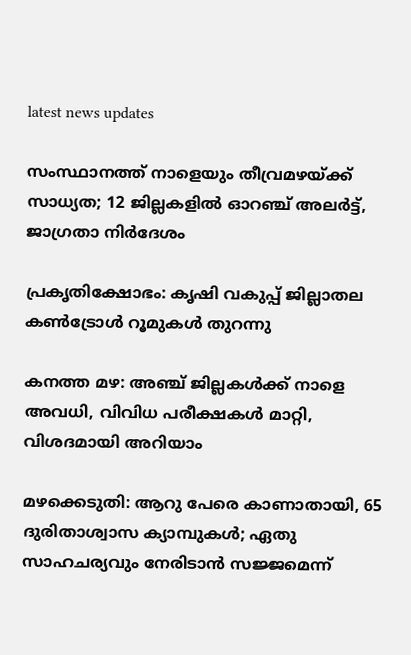latest news updates

സംസ്ഥാനത്ത് നാളെയും തീവ്രമഴയ്ക്ക് സാധ്യത; 12 ജില്ലകളില്‍ ഓറഞ്ച് അലര്‍ട്ട്, ജാഗ്രതാ നിര്‍ദേശം

പ്രകൃതിക്ഷോഭം: കൃഷി വകുപ്പ് ജില്ലാതല കൺട്രോൾ റൂമുകൾ തുറന്നു

കനത്ത മഴ: അഞ്ച് ജില്ലകൾക്ക് നാളെ അവധി, വിവിധ പരീക്ഷകൾ മാറ്റി, വിശദമായി അറിയാം

മഴക്കെടുതി: ആറു പേരെ കാണാതായി, 65 ദുരിതാശ്വാസ ക്യാമ്പുകള്‍; ഏതു സാഹചര്യവും നേരിടാൻ സജ്ജമെന്ന്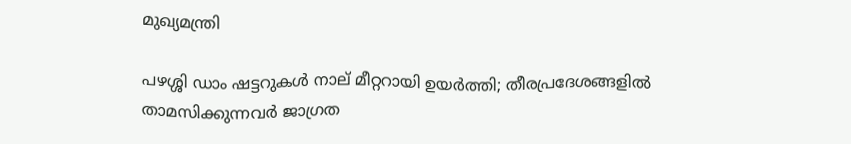മുഖ്യമന്ത്രി

പഴശ്ശി ഡാം ഷട്ടറുകള്‍ നാല് മീറ്ററായി ഉയര്‍ത്തി; തീരപ്രദേശങ്ങളില്‍ താമസിക്കുന്നവര്‍ ജാഗ്രത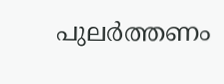പുലർത്തണം